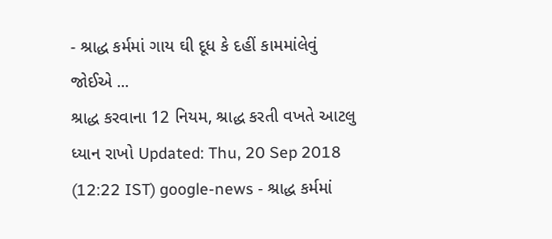- શ્રાદ્ધ કર્મમાં ગાય ઘી દૂધ કે દહીં કામમાંલેવું જોઈએ ...
શ્રાદ્ધ કરવાના 12 નિયમ, શ્રાદ્ધ કરતી વખતે આટલુ ધ્યાન રાખો Updated: Thu, 20 Sep 2018 (12:22 IST) google-news - શ્રાદ્ધ કર્મમાં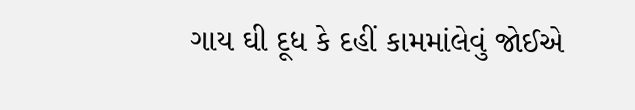ગાય ઘી દૂધ કે દહીં કામમાંલેવું જોઈએ